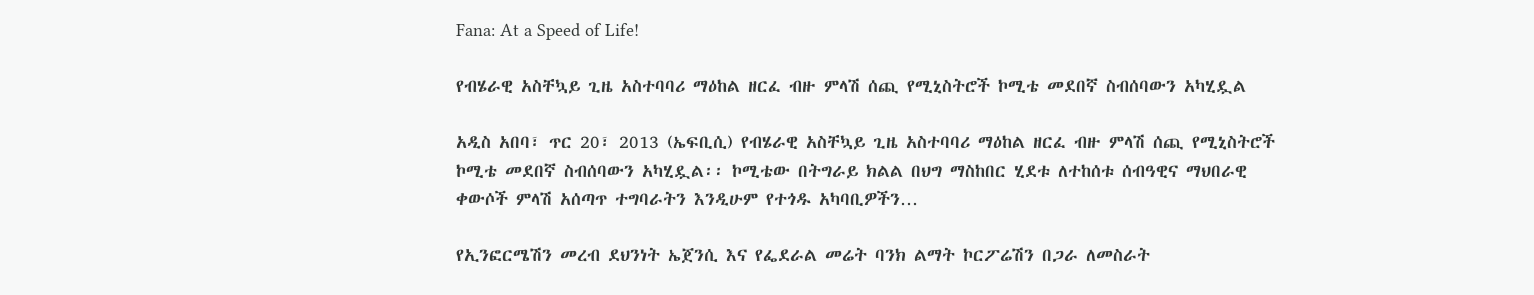Fana: At a Speed of Life!

የብሄራዊ አስቸኳይ ጊዜ አስተባባሪ ማዕከል ዘርፈ ብዙ ምላሽ ሰጪ የሚኒስትሮች ኮሚቴ መደበኛ ስብሰባውን አካሂዷል

አዲስ አበባ፣ ጥር 20፣ 2013 (ኤፍቢሲ) የብሄራዊ አስቸኳይ ጊዜ አስተባባሪ ማዕከል ዘርፈ ብዙ ምላሽ ሰጪ የሚኒስትሮች ኮሚቴ መደበኛ ስብሰባውን አካሂዷል፡፡ ኮሚቴው በትግራይ ክልል በህግ ማስከበር ሂደቱ ለተከሰቱ ሰብዓዊና ማህበራዊ ቀውሶች ምላሽ አሰጣጥ ተግባራትን እንዲሁም የተጎዱ አካባቢዎችን…

የኢንፎርሜሽን መረብ ደህንነት ኤጀንሲ እና የፌደራል መሬት ባንክ ልማት ኮርፖሬሽን በጋራ ለመስራት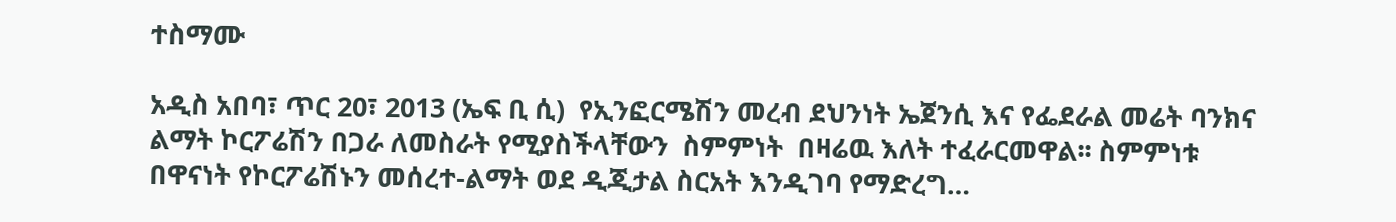ተስማሙ

አዲስ አበባ፣ ጥር 20፣ 2013 (ኤፍ ቢ ሲ)  የኢንፎርሜሽን መረብ ደህንነት ኤጀንሲ እና የፌደራል መሬት ባንክና ልማት ኮርፖሬሽን በጋራ ለመስራት የሚያስችላቸውን  ስምምነት  በዛሬዉ እለት ተፈራርመዋል፡፡ ስምምነቱ በዋናነት የኮርፖሬሽኑን መሰረተ-ልማት ወደ ዲጂታል ስርአት እንዲገባ የማድረግ…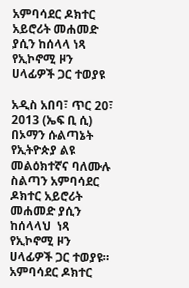አምባሳደር ዶክተር አይሮሪት መሐመድ ያሲን ከሰላላ ነጻ የኢኮኖሚ ዞን ሀላፊዎች ጋር ተወያዩ

አዲስ አበባ፣ ጥር 20፣ 2013 (ኤፍ ቢ ሲ)  በኦማን ሱልጣኔት የኢትዮጵያ ልዩ መልዕክተኛና ባለሙሉ ስልጣን አምባሳደር ዶክተር አይሮሪት መሐመድ ያሲን ከሰላላህ  ነጻ የኢኮኖሚ ዞን ሀላፊዎች ጋር ተወያዩ። አምባሳደር ዶክተር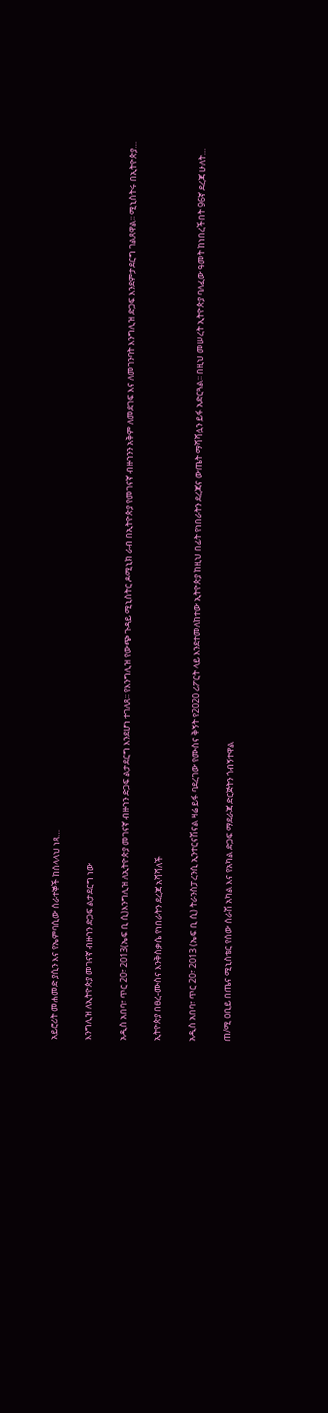አይሮሪት መሐመድ ያሲን እና የኤምባሲው ሰራተኞች ከሰላላህ ነጻ…

እንግሊዝ ለኢትዮጵያ መገናኛ ብዙኀን ድጋፍ ልታደርግ ነው

አዲስ አበባ፣ ጥር 20፣ 2013(ኤፍ ቢ ሲ)እንግሊዝ ለኢትዮጵያ መገናኛ ብዙኀን ድጋፍ ልታደርግ እንደሆነ ተገለጸ፡፡ የእንግሊዝ የውጭ ጉዳይ ሚኒስትር ዶሚኒክ ራብ በኢትዮጵያ የመገናኛ ብዙኀንን አቅም ለመደገፍ እና ለመገንባት እንግሊዝ ድጋፍ እንደምታደርግ ገልጸዋል፡፡ ሚኒስትሩ በኢትዮጵያ…

ኢትዮጵያ በፀረ-ሙስና እንቅስቃሴ የነበራትን ደረጃ አሻሻለች

አዲስ አበባ፣ ጥር 20፣ 2013 (ኤፍ ቢ ሲ) ትራንስፓረንሲ ኢንተርናሽናል ዛሬ ይፋ ባደረገው የሙስና ቅኝት የ2020 ሪፖርት ላይ እንደተመለከተው ኢትዮጵያ ከዚህ በፊት የነበራትን ደረጃና ውጤት ማሻሻሏን ይፋ አድርጓል፡፡ በዚህ መሠረት ኢትዮጵያ ባለፈው ዓመት ከነበረችበት 96ኛ ደረጃ ሁለት…

ጠ/ሚ ዐቢይ በጤና ሚኒስቴር የሰው ሰራሽ አካል እና የአካል ድጋፍ ማደራጃ ድርጅትን ጎብኝተዋል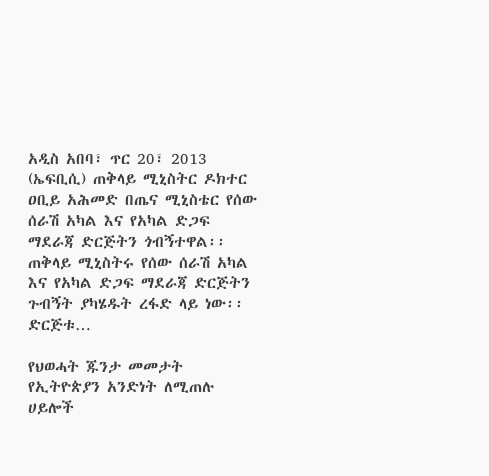አዲስ አበባ፣ ጥር 20፣ 2013 (ኤፍቢሲ) ጠቅላይ ሚኒስትር ዶክተር ዐቢይ አሕመድ በጤና ሚኒስቴር የሰው ሰራሽ አካል እና የአካል ድጋፍ ማደራጃ ድርጅትን ጎብኝተዋል፡፡ ጠቅላይ ሚኒስትሩ የሰው ሰራሽ አካል እና የአካል ድጋፍ ማደራጃ ድርጅትን ጉብኝት ያካሄዱት ረፋድ ላይ ነው፡፡ ድርጅቱ…

የህወሓት ጁንታ መመታት የኢትዮጵያን አንድነት ለሚጠሉ ሀይሎች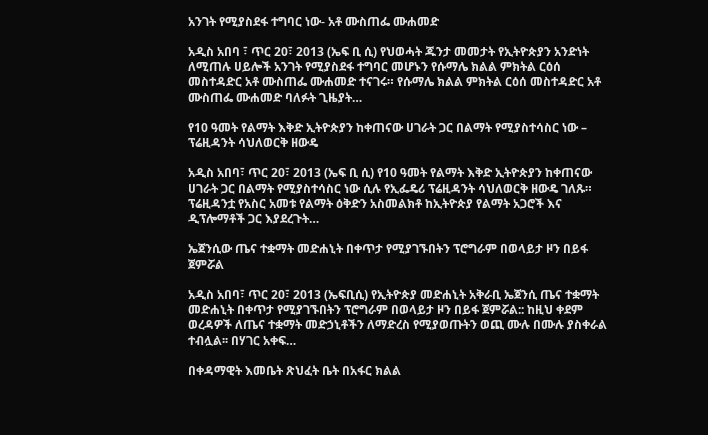አንገት የሚያስደፋ ተግባር ነው- አቶ ሙስጠፌ ሙሐመድ

አዲስ አበባ ፣ ጥር 20፣ 2013 (ኤፍ ቢ ሲ) የህወሓት ጁንታ መመታት የኢትዮጵያን አንድነት ለሚጠሉ ሀይሎች አንገት የሚያስደፋ ተግባር መሆኑን የሱማሌ ክልል ምክትል ርዕሰ መስተዳድር አቶ ሙስጠፌ ሙሐመድ ተናገሩ። የሱማሌ ክልል ምክትል ርዕሰ መስተዳድር አቶ ሙስጠፌ ሙሐመድ ባለፉት ጊዜያት…

የ10 ዓመት የልማት እቅድ ኢትዮጵያን ከቀጠናው ሀገራት ጋር በልማት የሚያስተሳስር ነው – ፕሬዚዳንት ሳህለወርቅ ዘውዴ

አዲስ አበባ፣ ጥር 20፣ 2013 (ኤፍ ቢ ሲ) የ10 ዓመት የልማት እቅድ ኢትዮጵያን ከቀጠናው ሀገራት ጋር በልማት የሚያስተሳስር ነው ሲሉ የኢፌዴሪ ፕሬዚዳንት ሳህለወርቅ ዘውዴ ገለጹ። ፕሬዚዳንቷ የአስር አመቱ የልማት ዕቅድን አስመልክቶ ከኢትዮጵያ የልማት አጋሮች እና ዲፕሎማቶች ጋር እያደረጉት…

ኤጀንሲው ጤና ተቋማት መድሐኒት በቀጥታ የሚያገኙበትን ፕሮግራም በወላይታ ዞን በይፋ ጀምሯል

አዲስ አበባ፣ ጥር 20፣ 2013 (ኤፍቢሲ) የኢትዮጵያ መድሐኒት አቅራቢ ኤጀንሲ ጤና ተቋማት መድሐኒት በቀጥታ የሚያገኙበትን ፕሮግራም በወላይታ ዞን በይፋ ጀምሯል:: ከዚህ ቀደም ወረዳዎች ለጤና ተቋማት መድኃኒቶችን ለማድረስ የሚያወጡትን ወጪ ሙሉ በሙሉ ያስቀራል ተብሏል፡፡ በሃገር አቀፍ…

በቀዳማዊት እመቤት ጽህፈት ቤት በአፋር ክልል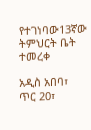የተገነባው13ኛው ትምህርት ቤት ተመረቀ

አዲስ አበባ፣ ጥር 20፣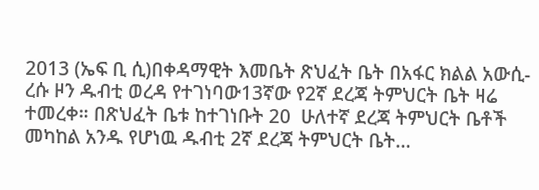2013 (ኤፍ ቢ ሲ)በቀዳማዊት እመቤት ጽህፈት ቤት በአፋር ክልል አውሲ-ረሱ ዞን ዱብቲ ወረዳ የተገነባው13ኛው የ2ኛ ደረጃ ትምህርት ቤት ዛሬ ተመረቀ። በጽህፈት ቤቱ ከተገነቡት 20  ሁለተኛ ደረጃ ትምህርት ቤቶች መካከል አንዱ የሆነዉ ዱብቲ 2ኛ ደረጃ ትምህርት ቤት…